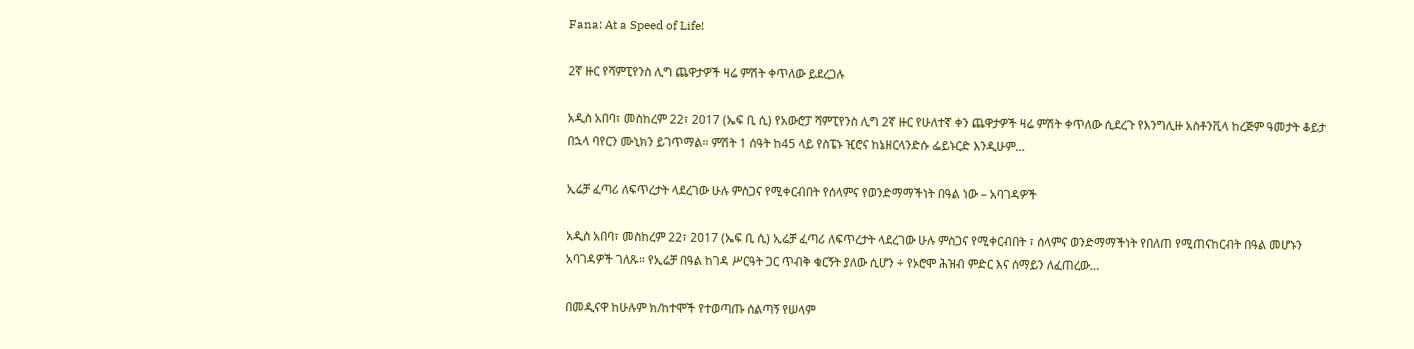Fana: At a Speed of Life!

2ኛ ዙር የሻምፒየንስ ሊግ ጨዋታዎች ዛሬ ምሽት ቀጥለው ይደረጋሉ

አዲስ አበባ፣ መስከረም 22፣ 2017 (ኤፍ ቢ ሲ) የአውሮፓ ሻምፒየንስ ሊግ 2ኛ ዙር የሁለተኛ ቀን ጨዋታዎች ዛሬ ምሽት ቀጥለው ሲደረጉ የእንግሊዙ አስቶንቪላ ከረጅም ዓመታት ቆይታ በኋላ ባየርን ሙኒክን ይገጥማል፡፡ ምሽት 1 ሰዓት ከ45 ላይ የስፔኑ ዢሮና ከኔዘርላንድሱ ፌይኑርድ እንዲሁም…

ኢሬቻ ፈጣሪ ለፍጥረታት ላደረገው ሁሉ ምስጋና የሚቀርብበት የሰላምና የወንድማማችነት በዓል ነው – አባገዳዎች

አዲስ አበባ፣ መስከረም 22፣ 2017 (ኤፍ ቢ ሲ) ኢሬቻ ፈጣሪ ለፍጥረታት ላደረገው ሁሉ ምስጋና የሚቀርብበት ፣ ሰላምና ወንድማማችነት የበለጠ የሚጠናከርብት በዓል መሆኑን አባገዳዎች ገለጹ። የኢሬቻ በዓል ከገዳ ሥርዓት ጋር ጥብቅ ቁርኝት ያለው ሲሆን ÷ የኦሮሞ ሕዝብ ምድር እና ሰማይን ለፈጠረው…

በመዲናዋ ከሁሉም ክ/ከተሞች የተወጣጡ ሰልጣኝ የሠላም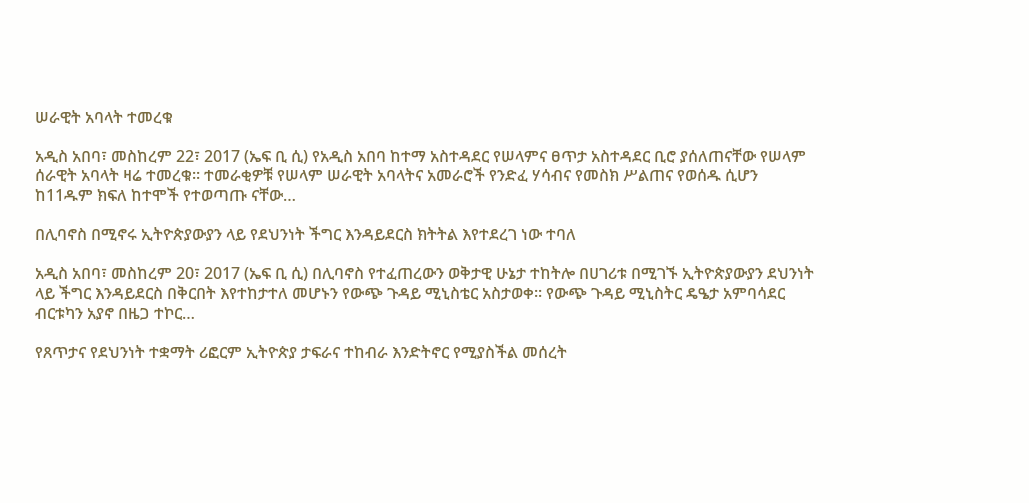ሠራዊት አባላት ተመረቁ

አዲስ አበባ፣ መስከረም 22፣ 2017 (ኤፍ ቢ ሲ) የአዲስ አበባ ከተማ አስተዳደር የሠላምና ፀጥታ አስተዳደር ቢሮ ያሰለጠናቸው የሠላም ሰራዊት አባላት ዛሬ ተመረቁ። ተመራቂዎቹ የሠላም ሠራዊት አባላትና አመራሮች የንድፈ ሃሳብና የመስክ ሥልጠና የወሰዱ ሲሆን ከ11ዱም ክፍለ ከተሞች የተወጣጡ ናቸው…

በሊባኖስ በሚኖሩ ኢትዮጵያውያን ላይ የደህንነት ችግር እንዳይደርስ ክትትል እየተደረገ ነው ተባለ

አዲስ አበባ፣ መስከረም 20፣ 2017 (ኤፍ ቢ ሲ) በሊባኖስ የተፈጠረውን ወቅታዊ ሁኔታ ተከትሎ በሀገሪቱ በሚገኙ ኢትዮጵያውያን ደህንነት ላይ ችግር እንዳይደርስ በቅርበት እየተከታተለ መሆኑን የውጭ ጉዳይ ሚኒስቴር አስታወቀ፡፡ የውጭ ጉዳይ ሚኒስትር ዴዔታ አምባሳደር ብርቱካን አያኖ በዜጋ ተኮር…

የጸጥታና የደህንነት ተቋማት ሪፎርም ኢትዮጵያ ታፍራና ተከብራ እንድትኖር የሚያስችል መሰረት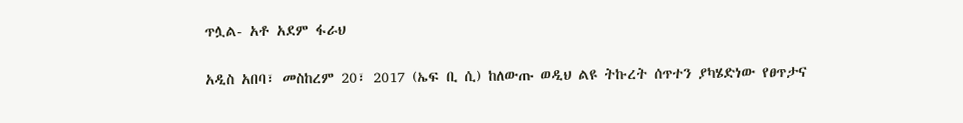ጥሏል- አቶ አደም ፋራህ

አዲስ አበባ፣ መስከረም 20፣ 2017 (ኤፍ ቢ ሲ) ከለውጡ ወዲህ ልዩ ትኩረት ሰጥተን ያካሄድነው የፀጥታና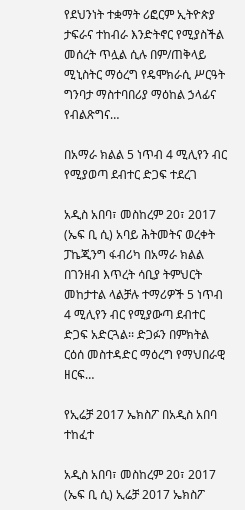የደህንነት ተቋማት ሪፎርም ኢትዮጵያ ታፍራና ተከብራ እንድትኖር የሚያስችል መሰረት ጥሏል ሲሉ በም/ጠቅላይ ሚኒስትር ማዕረግ የዴሞክራሲ ሥርዓት ግንባታ ማስተባበሪያ ማዕከል ኃላፊና የብልጽግና…

በአማራ ክልል 5 ነጥብ 4 ሚሊየን ብር የሚያወጣ ደብተር ድጋፍ ተደረገ

አዲስ አበባ፣ መስከረም 20፣ 2017 (ኤፍ ቢ ሲ) አባይ ሕትመትና ወረቀት ፓኬጂንግ ፋብሪካ በአማራ ክልል በገንዘብ እጥረት ሳቢያ ትምህርት መከታተል ላልቻሉ ተማሪዎች 5 ነጥብ 4 ሚሊየን ብር የሚያውጣ ደብተር ድጋፍ አድርጓል፡፡ ድጋፉን በምክትል ርዕሰ መስተዳድር ማዕረግ የማህበራዊ ዘርፍ…

የኢሬቻ 2017 ኤክስፖ በአዲስ አበባ ተከፈተ

አዲስ አበባ፣ መስከረም 20፣ 2017 (ኤፍ ቢ ሲ) ኢሬቻ 2017 ኤክስፖ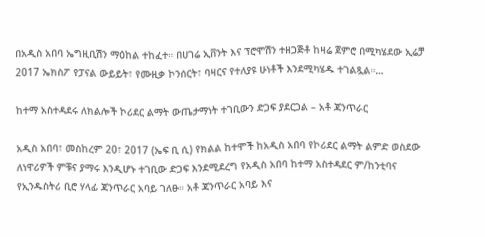በአዲስ አበባ ኤግዚቢሽን ማዕከል ተከፈተ። በሀገሬ ኢቨንት እና ፕሮሞሽን ተዘጋጅቶ ከዛሬ ጀምሮ በሚካሄደው ኢሬቻ 2017 ኤክስፖ የፓናል ውይይት፣ የሙዚቃ ኮንሰርት፣ ባዛርና የተለያዩ ሁነቶች እንደሚካሄዱ ተገልጿል።…

ከተማ አስተዳደሩ ለክልሎች ኮሪደር ልማት ውጤታማነት ተገቢውን ድጋፍ ያደርጋል – አቶ ጃንጥራር

አዲስ አበባ፣ መስከረም 20፣ 2017 (ኤፍ ቢ ሲ) የክልል ከተሞች ከአዲስ አበባ የኮሪደር ልማት ልምድ ወስደው ለነዋሪዎች ምቹና ያማሩ እንዲሆኑ ተገቢው ድጋፍ እንደሚደረግ የአዲስ አበባ ከተማ አስተዳደር ም/ከንቲባና የኢንዱስትሪ ቢሮ ሃላፊ ጃንጥራር አባይ ገለፁ። አቶ ጃንጥራር አባይ እና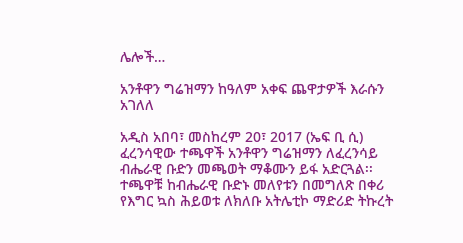ሌሎች…

አንቶዋን ግሬዝማን ከዓለም አቀፍ ጨዋታዎች እራሱን አገለለ

አዲስ አበባ፣ መስከረም 20፣ 2017 (ኤፍ ቢ ሲ) ፈረንሳዊው ተጫዋች አንቶዋን ግሬዝማን ለፈረንሳይ ብሔራዊ ቡድን መጫወት ማቆሙን ይፋ አድርጓል፡፡ ተጫዋቹ ከብሔራዊ ቡድኑ መለየቱን በመግለጽ በቀሪ የእግር ኳስ ሕይወቱ ለክለቡ አትሌቲኮ ማድሪድ ትኩረት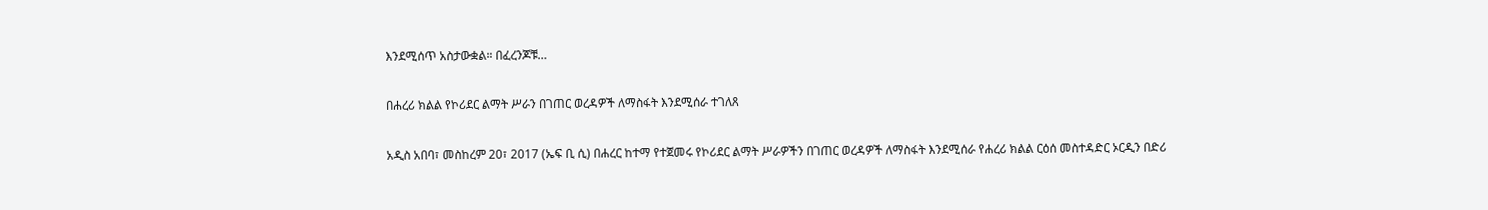እንደሚሰጥ አስታውቋል። በፈረንጆቹ…

በሐረሪ ክልል የኮሪደር ልማት ሥራን በገጠር ወረዳዎች ለማስፋት እንደሚሰራ ተገለጸ

አዲስ አበባ፣ መስከረም 20፣ 2017 (ኤፍ ቢ ሲ) በሐረር ከተማ የተጀመሩ የኮሪደር ልማት ሥራዎችን በገጠር ወረዳዎች ለማስፋት እንደሚሰራ የሐረሪ ክልል ርዕሰ መስተዳድር ኦርዲን በድሪ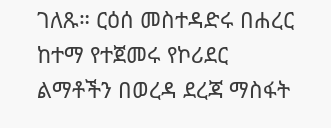ገለጹ። ርዕሰ መስተዳድሩ በሐረር ከተማ የተጀመሩ የኮሪደር ልማቶችን በወረዳ ደረጃ ማስፋት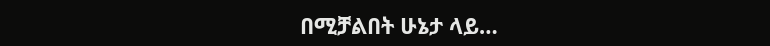በሚቻልበት ሁኔታ ላይ…